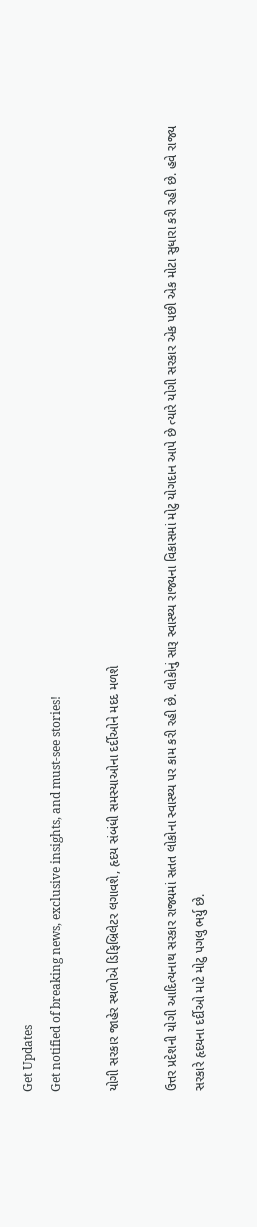Get Updates
Get notified of breaking news, exclusive insights, and must-see stories!

યોગી સરકાર જાહેર સ્થળોએ ડિફિબ્રિલેટર લગાવશે, હૃદય સંબંધી સમસ્યાઓના દર્દીઓને મદદ મળશે

ઉત્તર પ્રદેશની યોગી આદિત્યનાથ સરકાર રાજ્યમાં સતત લોકોના સ્વાસ્થ્ય પર કામ કરી રહી છે. લોકોનું સારૂ સ્વાસ્થ્ય રાજ્યના વિકાસમાં મોટુ યોગદાન આપે છે ત્યારે યોગી સરકાર એક પછી એક મોટા સુધારા કરી રહી છે. હવે રાજ્ય સરકારે હૃદયના દર્દીઓ માટે મોટુ પગલુ ભર્યુ છે.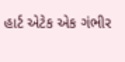હાર્ટ એટેક એક ગંભીર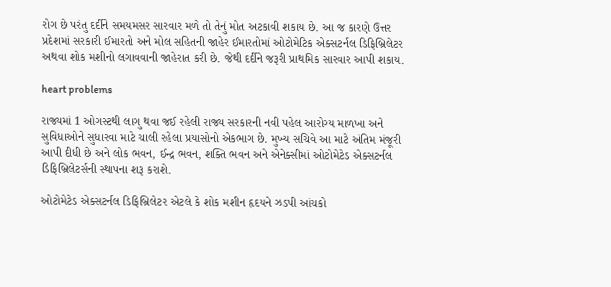રોગ છે પરંતુ દર્દીને સમયમસર સારવાર મળે તો તેનું મોત અટકાવી શકાય છે. આ જ કારણે ઉત્તર પ્રદેશમાં સરકારી ઈમારતો અને મોલ સહિતની જાહેર ઈમારતોમાં ઓટોમેટિક એક્સટર્નલ ડિફિબ્રિલેટર અથવા શોક મશીનો લગાવવાની જાહેરાત કરી છે. જેથી દર્દીને જરૂરી પ્રાથમિક સારવાર આપી શકાય.

heart problems

રાજ્યમાં 1 ઓગસ્ટથી લાગુ થવા જઈ રહેલી રાજ્ય સરકારની નવી પહેલ આરોગ્ય માળખા અને સુવિધાઓને સુધારવા માટે ચાલી રહેલા પ્રયાસોનો એકભાગ છે. મુખ્ય સચિવે આ માટે અંતિમ મંજૂરી આપી દીધી છે અને લોક ભવન, ઈન્દ્ર ભવન, શક્તિ ભવન અને એનેક્સીમાં ઓટોમેટેડ એક્સટર્નલ ડિફિબ્રિલેટર્સની સ્થાપના શરૂ કરાશે.

ઓટોમેટેડ એક્સટર્નલ ડિફિબ્રિલેટર એટલે કે શોક મશીન હૃદયને ઝડપી આંચકો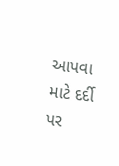આપવા માટે દર્દી પર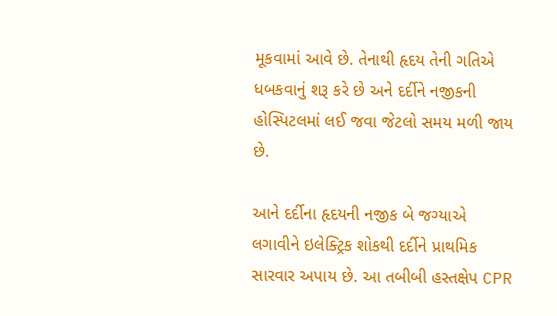મૂકવામાં આવે છે. તેનાથી હૃદય તેની ગતિએ ધબકવાનું શરૂ કરે છે અને દર્દીને નજીકની હોસ્પિટલમાં લઈ જવા જેટલો સમય મળી જાય છે.

આને દર્દીના હૃદયની નજીક બે જગ્યાએ લગાવીને ઇલેક્ટ્રિક શોકથી દર્દીને પ્રાથમિક સારવાર અપાય છે. આ તબીબી હસ્તક્ષેપ CPR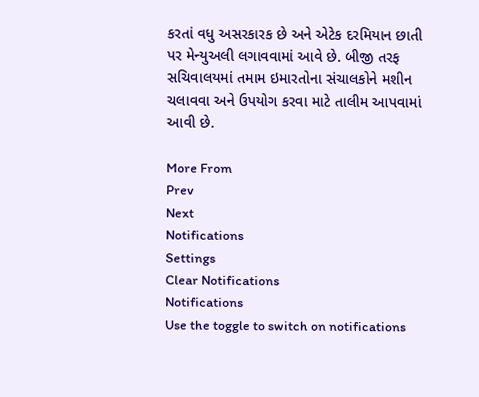કરતાં વધુ અસરકારક છે અને એટેક દરમિયાન છાતી પર મેન્યુઅલી લગાવવામાં આવે છે. બીજી તરફ સચિવાલયમાં તમામ ઇમારતોના સંચાલકોને મશીન ચલાવવા અને ઉપયોગ કરવા માટે તાલીમ આપવામાં આવી છે.

More From
Prev
Next
Notifications
Settings
Clear Notifications
Notifications
Use the toggle to switch on notifications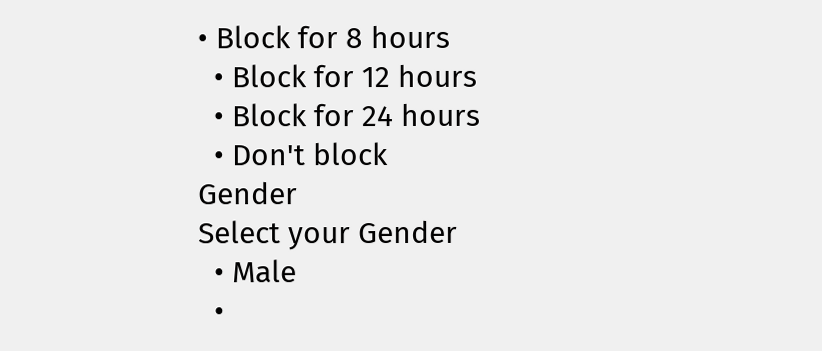• Block for 8 hours
  • Block for 12 hours
  • Block for 24 hours
  • Don't block
Gender
Select your Gender
  • Male
  •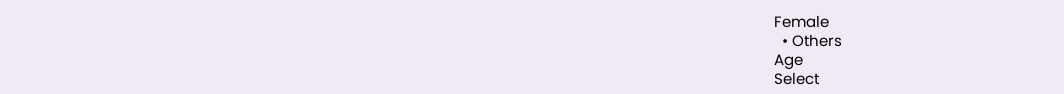Female
  • Others
Age
Select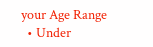your Age Range
  • Under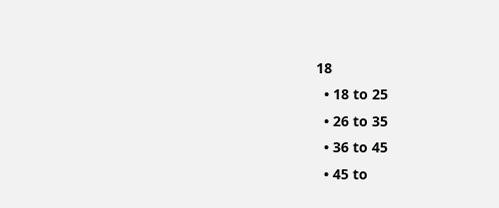18
  • 18 to 25
  • 26 to 35
  • 36 to 45
  • 45 to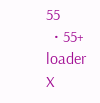55
  • 55+
loader
X